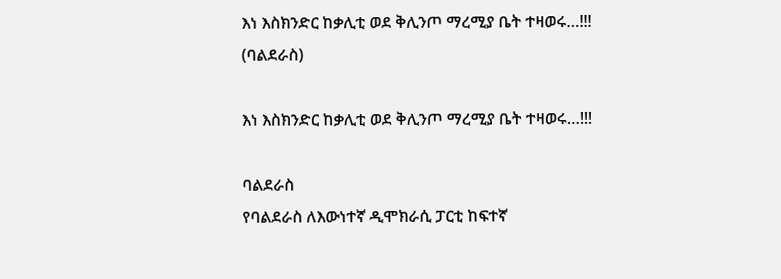እነ እስክንድር ከቃሊቲ ወደ ቅሊንጦ ማረሚያ ቤት ተዛወሩ…!!! (ባልደራስ)

እነ እስክንድር ከቃሊቲ ወደ ቅሊንጦ ማረሚያ ቤት ተዛወሩ…!!!

ባልደራስ
የባልደራስ ለእውነተኛ ዲሞክራሲ ፓርቲ ከፍተኛ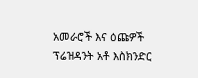አመራሮች እና ዕጩዎች ፕሬዝዳንት አቶ እስክንድር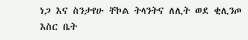ነጋ እና ስንታየሁ ቸኮል ትላንትና ለሊት ወደ ቂሊንጦ እስር ቤት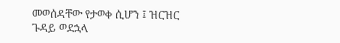መወሰዳቸው የታወቀ ሲሆን ፤ ዝርዝር ጉዳይ ወደኋላ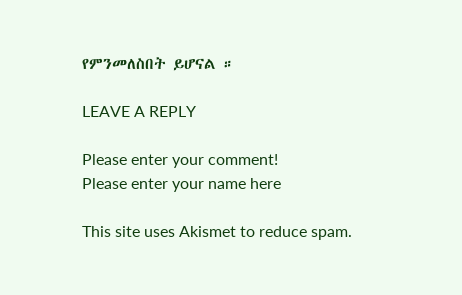የምንመለስበት ይሆናል ።

LEAVE A REPLY

Please enter your comment!
Please enter your name here

This site uses Akismet to reduce spam.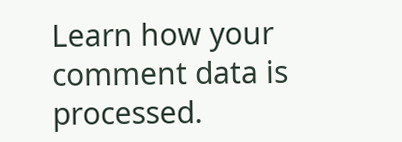Learn how your comment data is processed.